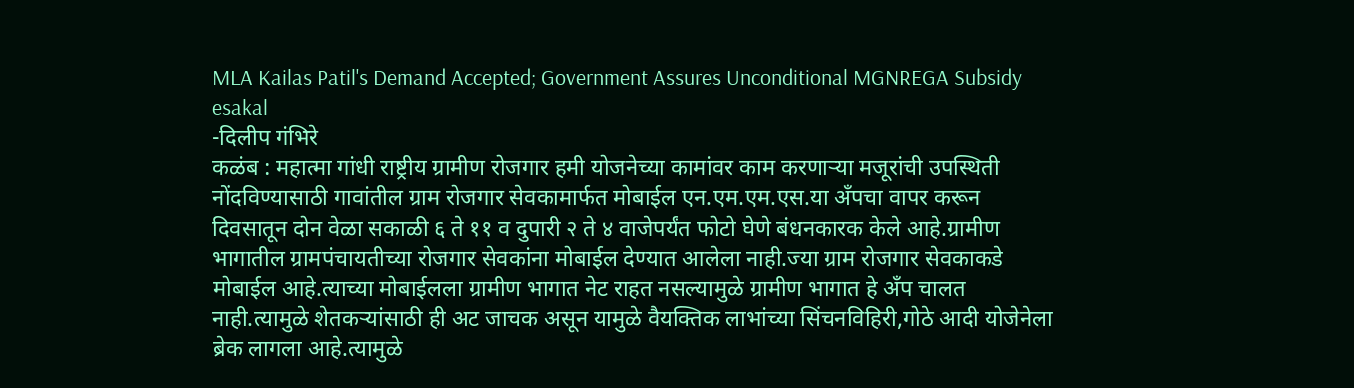MLA Kailas Patil's Demand Accepted; Government Assures Unconditional MGNREGA Subsidy
esakal
-दिलीप गंभिरे
कळंब : महात्मा गांधी राष्ट्रीय ग्रामीण रोजगार हमी योजनेच्या कामांवर काम करणाऱ्या मजूरांची उपस्थिती नोंदविण्यासाठी गावांतील ग्राम रोजगार सेवकामार्फत मोबाईल एन.एम.एम.एस.या अँपचा वापर करून दिवसातून दोन वेळा सकाळी ६ ते ११ व दुपारी २ ते ४ वाजेपर्यंत फोटो घेणे बंधनकारक केले आहे.ग्रामीण भागातील ग्रामपंचायतीच्या रोजगार सेवकांना मोबाईल देण्यात आलेला नाही.ज्या ग्राम रोजगार सेवकाकडे मोबाईल आहे.त्याच्या मोबाईलला ग्रामीण भागात नेट राहत नसल्यामुळे ग्रामीण भागात हे अँप चालत नाही.त्यामुळे शेतकऱ्यांसाठी ही अट जाचक असून यामुळे वैयक्तिक लाभांच्या सिंचनविहिरी,गोठे आदी योजेनेला ब्रेक लागला आहे.त्यामुळे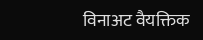विनाअट वैयक्तिक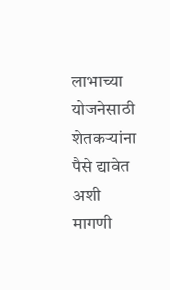लाभाच्या योजनेसाठी शेतकऱ्यांना पैसे द्यावेत अशी मागणी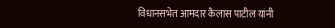विधानसभेत आमदार कैलास पाटील यांनी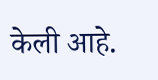केली आहे.